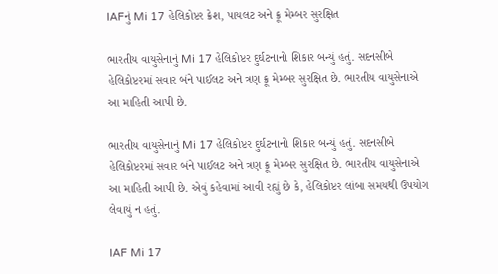IAFનું Mi 17 હેલિકોપ્ટર ક્રેશ, પાયલટ અને ક્રૂ મેમ્બર સુરક્ષિત

ભારતીય વાયુસેનાનું Mi 17 હેલિકોપ્ટર દુર્ઘટનાનો શિકાર બન્યું હતું. સદનસીબે હેલિકોપ્ટરમાં સવાર બંને પાઈલટ અને ત્રણ ક્રૂ મેમ્બર સુરક્ષિત છે. ભારતીય વાયુસેનાએ આ માહિતી આપી છે.

ભારતીય વાયુસેનાનું Mi 17 હેલિકોપ્ટર દુર્ઘટનાનો શિકાર બન્યું હતું. સદનસીબે હેલિકોપ્ટરમાં સવાર બંને પાઈલટ અને ત્રણ ક્રૂ મેમ્બર સુરક્ષિત છે. ભારતીય વાયુસેનાએ આ માહિતી આપી છે. એવું કહેવામાં આવી રહ્યું છે કે, હેલિકોપ્ટર લાંબા સમયથી ઉપયોગ લેવાયું ન હતું.

IAF Mi 17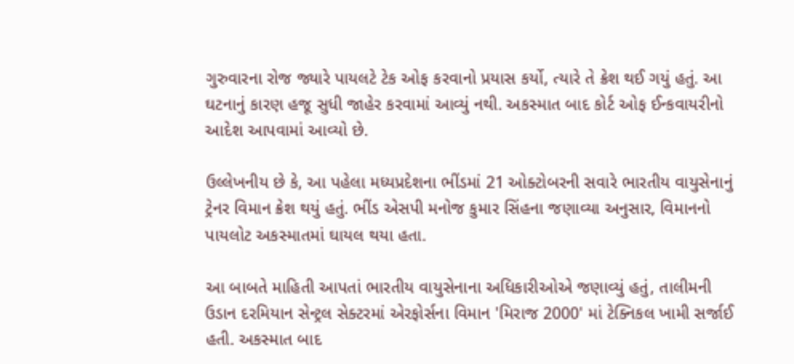ગુરુવારના રોજ જ્યારે પાયલટે ટેક ઓફ કરવાનો પ્રયાસ કર્યો, ત્યારે તે ક્રેશ થઈ ગયું હતું. આ ઘટનાનું કારણ હજૂ સુધી જાહેર કરવામાં આવ્યું નથી. અકસ્માત બાદ કોર્ટ ઓફ ઈન્કવાયરીનો આદેશ આપવામાં આવ્યો છે.

ઉલ્લેખનીય છે કે, આ પહેલા મધ્યપ્રદેશના ભીંડમાં 21 ઓક્ટોબરની સવારે ભારતીય વાયુસેનાનું ટ્રેનર વિમાન ક્રેશ થયું હતું. ભીંડ એસપી મનોજ કુમાર સિંહના જણાવ્યા અનુસાર, વિમાનનો પાયલોટ અકસ્માતમાં ઘાયલ થયા હતા.

આ બાબતે માહિતી આપતાં ભારતીય વાયુસેનાના અધિકારીઓએ જણાવ્યું હતું, તાલીમની ઉડાન દરમિયાન સેન્ટ્રલ સેક્ટરમાં એરફોર્સના વિમાન 'મિરાજ 2000' માં ટેક્નિકલ ખામી સર્જાઈ હતી. અકસ્માત બાદ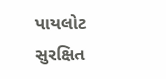પાયલોટ સુરક્ષિત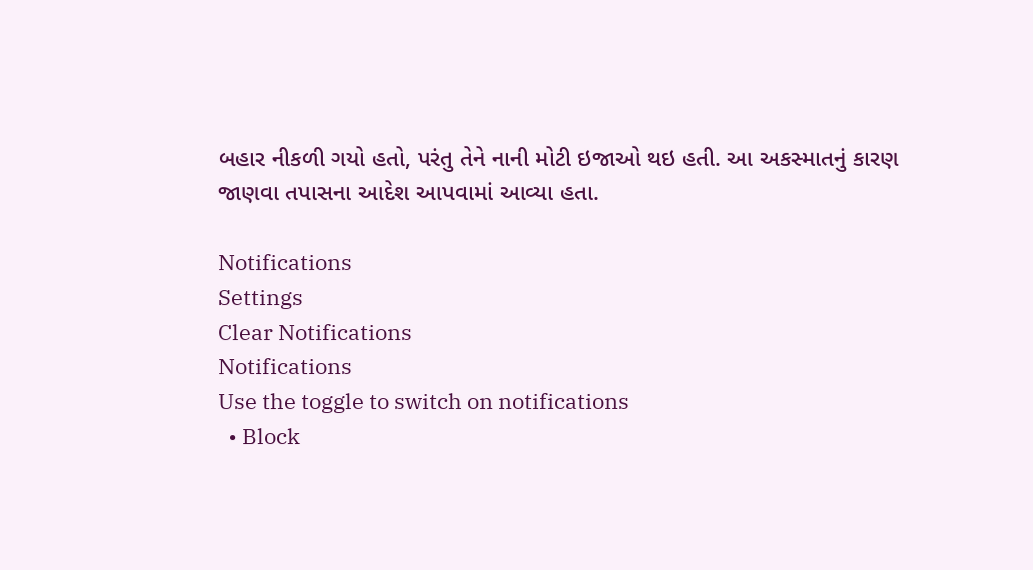બહાર નીકળી ગયો હતો, પરંતુ તેને નાની મોટી ઇજાઓ થઇ હતી. આ અકસ્માતનું કારણ જાણવા તપાસના આદેશ આપવામાં આવ્યા હતા.

Notifications
Settings
Clear Notifications
Notifications
Use the toggle to switch on notifications
  • Block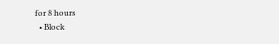for 8 hours
  • Block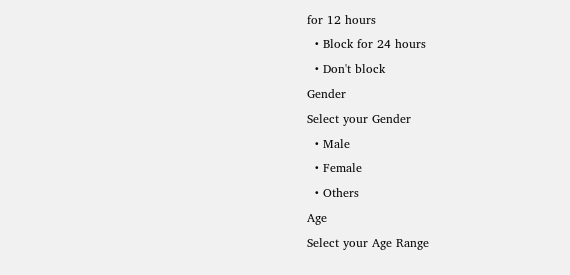for 12 hours
  • Block for 24 hours
  • Don't block
Gender
Select your Gender
  • Male
  • Female
  • Others
Age
Select your Age Range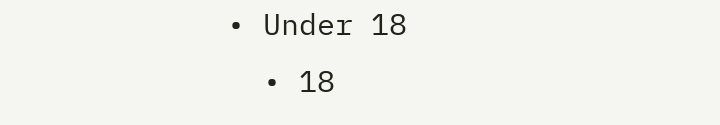• Under 18
  • 18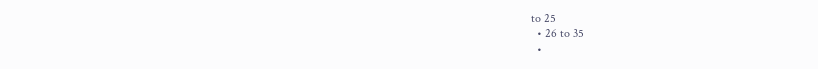to 25
  • 26 to 35
  •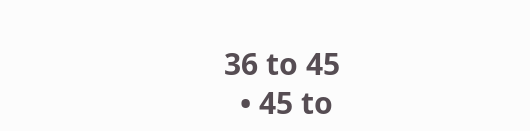36 to 45
  • 45 to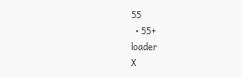55
  • 55+
loader
X